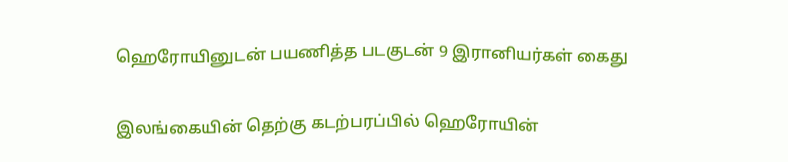ஹெரோயினுடன் பயணித்த படகுடன் 9 இரானியர்கள் கைது

இலங்கையின் தெற்கு கடற்பரப்பில் ஹெரோயின்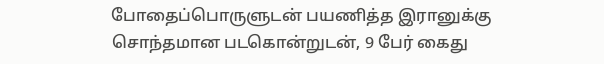போதைப்பொருளுடன் பயணித்த இரானுக்கு சொந்தமான படகொன்றுடன், 9 பேர் கைது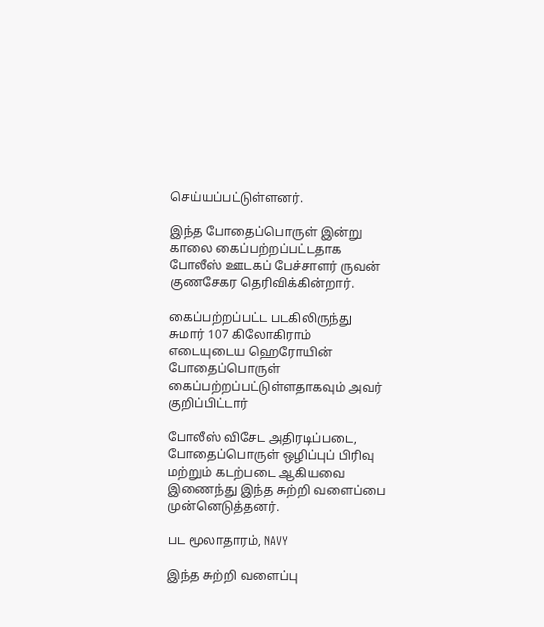செய்யப்பட்டுள்ளனர்.

இந்த போதைப்பொருள் இன்று காலை கைப்பற்றப்பட்டதாக போலீஸ் ஊடகப் பேச்சாளர் ருவன் குணசேகர தெரிவிக்கின்றார்.

கைப்பற்றப்பட்ட படகிலிருந்து சுமார் 107 கிலோகிராம் எடையுடைய ஹெரோயின் போதைப்பொருள் கைப்பற்றப்பட்டுள்ளதாகவும் அவர் குறிப்பிட்டார்

போலீஸ் விசேட அதிரடிப்படை, போதைப்பொருள் ஒழிப்புப் பிரிவு மற்றும் கடற்படை ஆகியவை இணைந்து இந்த சுற்றி வளைப்பை முன்னெடுத்தனர்.

பட மூலாதாரம், NAVY

இந்த சுற்றி வளைப்பு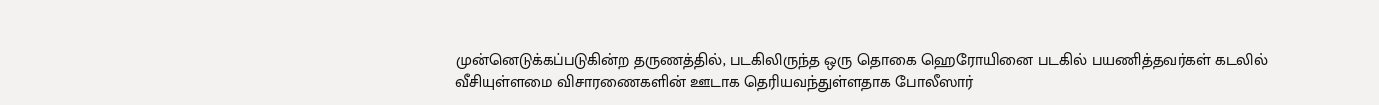முன்னெடுக்கப்படுகின்ற தருணத்தில், படகிலிருந்த ஒரு தொகை ஹெரோயினை படகில் பயணித்தவர்கள் கடலில் வீசியுள்ளமை விசாரணைகளின் ஊடாக தெரியவந்துள்ளதாக போலீஸார்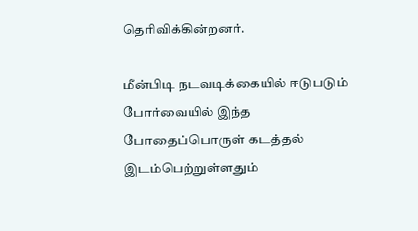தெரிவிக்கின்றனர்.

மீன்பிடி நடவடிக்கையில் ஈடுபடும் போர்வையில் இந்த போதைப்பொருள் கடத்தல் இடம்பெற்றுள்ளதும்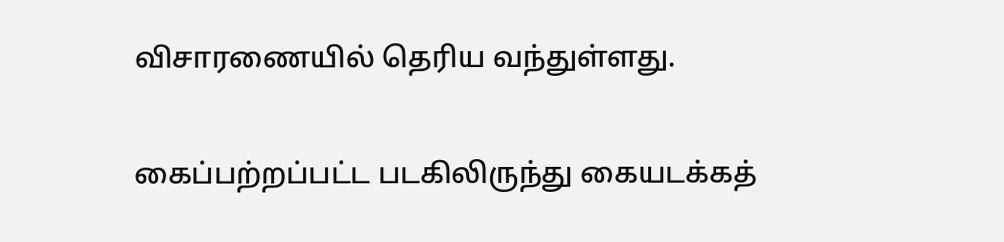விசாரணையில் தெரிய வந்துள்ளது.

கைப்பற்றப்பட்ட படகிலிருந்து கையடக்கத்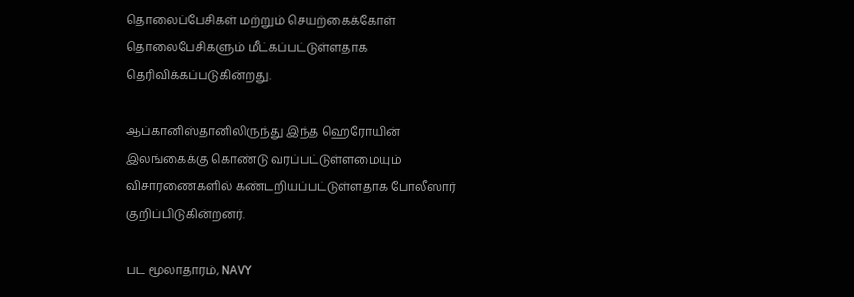தொலைப்பேசிகள் மற்றும் செயற்கைக்கோள் தொலைபேசிகளும் மீட்கப்பட்டுள்ளதாக தெரிவிக்கப்படுகின்றது.

ஆப்கானிஸ்தானிலிருந்து இந்த ஹெரோயின் இலங்கைக்கு கொண்டு வரப்பட்டுள்ளமையும் விசாரணைகளில் கண்டறியப்பட்டுள்ளதாக போலீஸார் குறிப்பிடுகின்றனர்.

பட மூலாதாரம், NAVY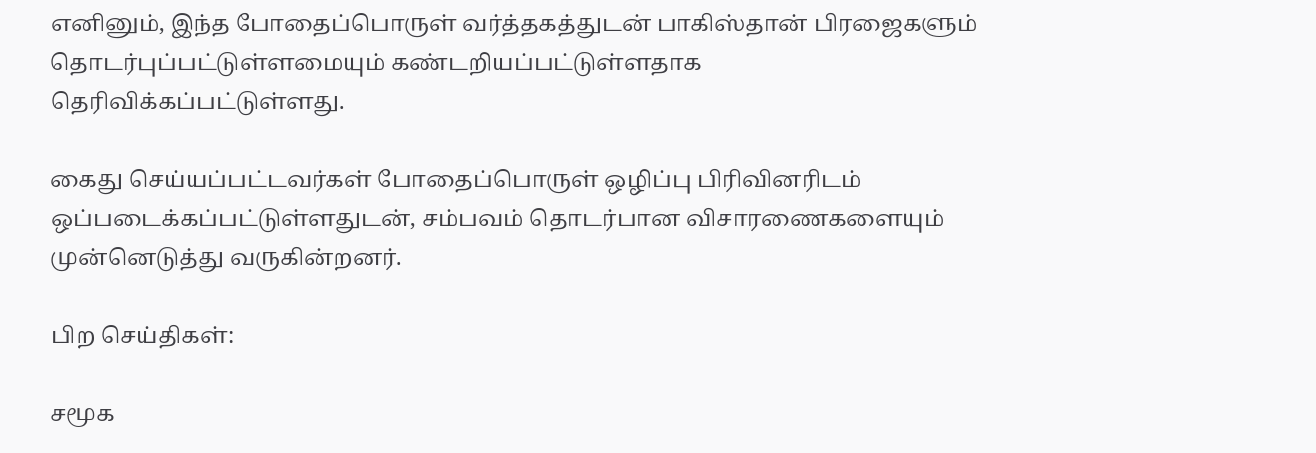எனினும், இந்த போதைப்பொருள் வர்த்தகத்துடன் பாகிஸ்தான் பிரஜைகளும் தொடர்புப்பட்டுள்ளமையும் கண்டறியப்பட்டுள்ளதாக தெரிவிக்கப்பட்டுள்ளது.

கைது செய்யப்பட்டவர்கள் போதைப்பொருள் ஒழிப்பு பிரிவினரிடம் ஒப்படைக்கப்பட்டுள்ளதுடன், சம்பவம் தொடர்பான விசாரணைகளையும் முன்னெடுத்து வருகின்றனர்.

பிற செய்திகள்:

சமூக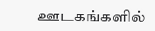ஊடகங்களில்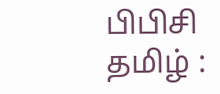பிபிசி தமிழ் :